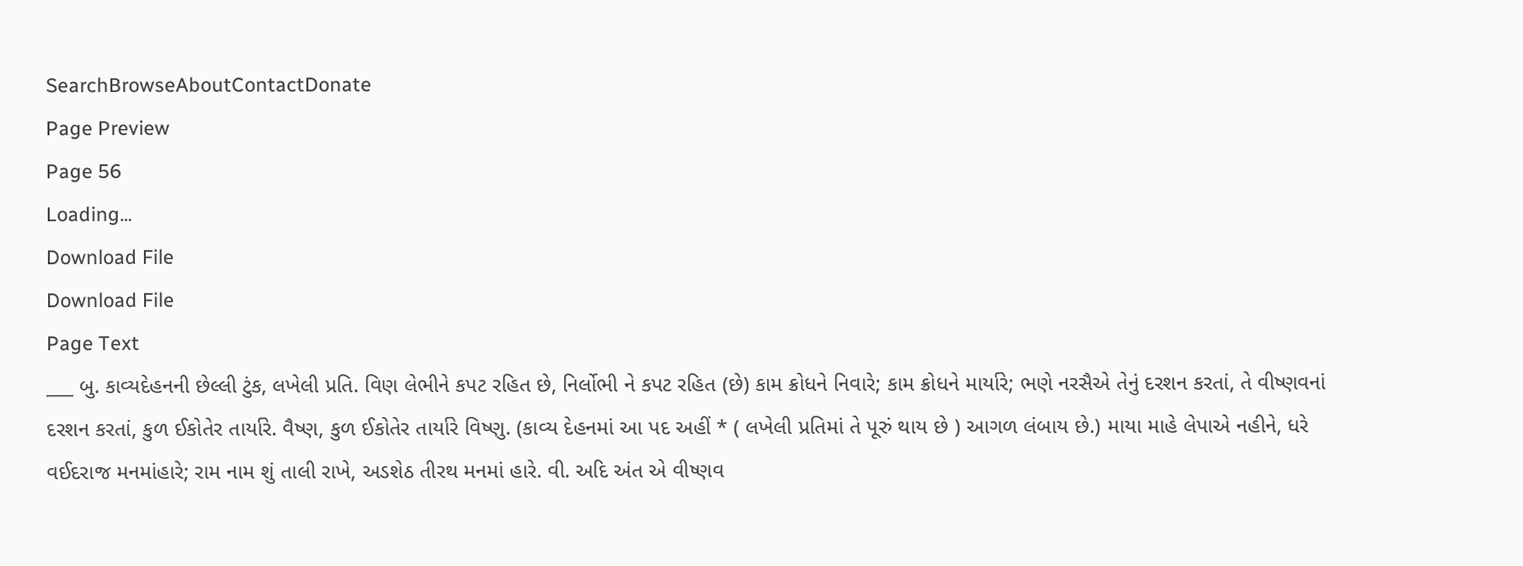SearchBrowseAboutContactDonate
Page Preview
Page 56
Loading...
Download File
Download File
Page Text
___ બુ. કાવ્યદેહનની છેલ્લી ટુંક, લખેલી પ્રતિ. વિણ લેભીને કપટ રહિત છે, નિર્લોભી ને કપટ રહિત (છે) કામ ક્રોધને નિવારે; કામ ક્રોધને માર્યારે; ભણે નરસૈએ તેનું દરશન કરતાં, તે વીષ્ણવનાં દરશન કરતાં, કુળ ઈકોતેર તાર્યારે. વૈષ્ણ, કુળ ઈકોતેર તાર્યારે વિષ્ણુ. (કાવ્ય દેહનમાં આ પદ અહીં * ( લખેલી પ્રતિમાં તે પૂરું થાય છે ) આગળ લંબાય છે.) માયા માહે લેપાએ નહીને, ધરે વઈદરાજ મનમાંહારે; રામ નામ શું તાલી રાખે, અડશેઠ તીરથ મનમાં હારે. વી. અદિ અંત એ વીષ્ણવ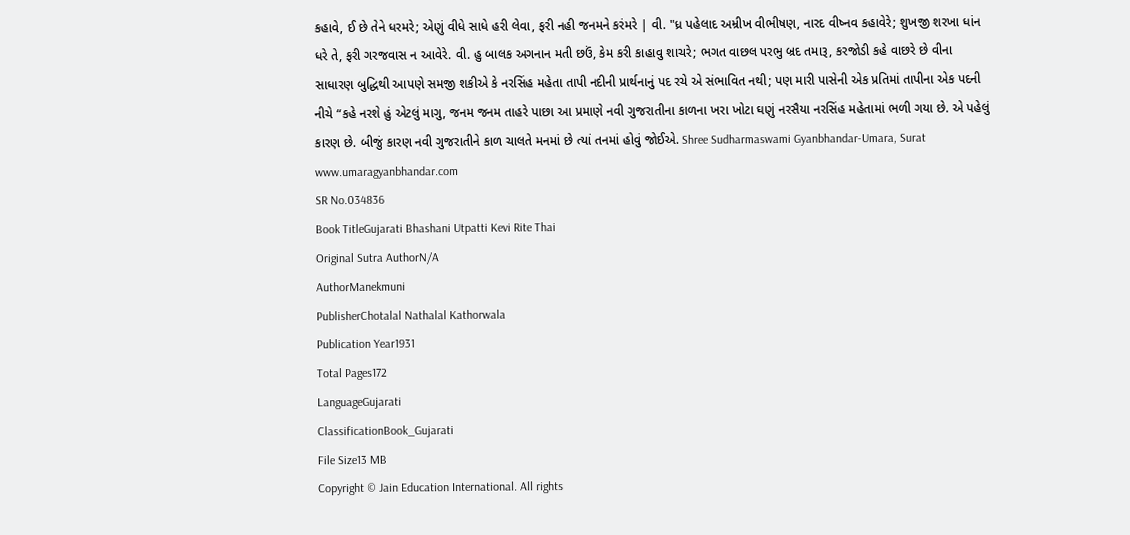કહાવે, ઈ છે તેને ધરમરે; એણું વીધે સાધે હરી લેવા, ફરી નહી જનમને કરંમરે | વી. "ધ્ર પહેલાદ અમ્રીખ વીભીષણ, નારદ વીષ્નવ કહાવેરે; શુખજી શરખા ધાંન ધરે તે, ફરી ગરજવાસ ન આવેરે. વી. હુ બાલક અગનાન મતી છઉં, કેમ કરી કાહાવુ શાચરે; ભગત વાછલ પરભુ બ્રદ તમારૂ, કરજોડી કહે વાછરે છે વીના સાધારણ બુદ્ધિથી આપણે સમજી શકીએ કે નરસિંહ મહેતા તાપી નદીની પ્રાર્થનાનું પદ રચે એ સંભાવિત નથી; પણ મારી પાસેની એક પ્રતિમાં તાપીના એક પદની નીચે “કહે નરશે હું એટલું માગુ, જનમ જનમ તાહરે પાછા આ પ્રમાણે નવી ગુજરાતીના કાળના ખરા ખોટા ઘણું નરસૈયા નરસિંહ મહેતામાં ભળી ગયા છે. એ પહેલું કારણ છે. બીજું કારણ નવી ગુજરાતીને કાળ ચાલતે મનમાં છે ત્યાં તનમાં હોવું જોઈએ. Shree Sudharmaswami Gyanbhandar-Umara, Surat www.umaragyanbhandar.com
SR No.034836
Book TitleGujarati Bhashani Utpatti Kevi Rite Thai
Original Sutra AuthorN/A
AuthorManekmuni
PublisherChotalal Nathalal Kathorwala
Publication Year1931
Total Pages172
LanguageGujarati
ClassificationBook_Gujarati
File Size13 MB
Copyright © Jain Education International. All rights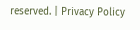reserved. | Privacy Policy